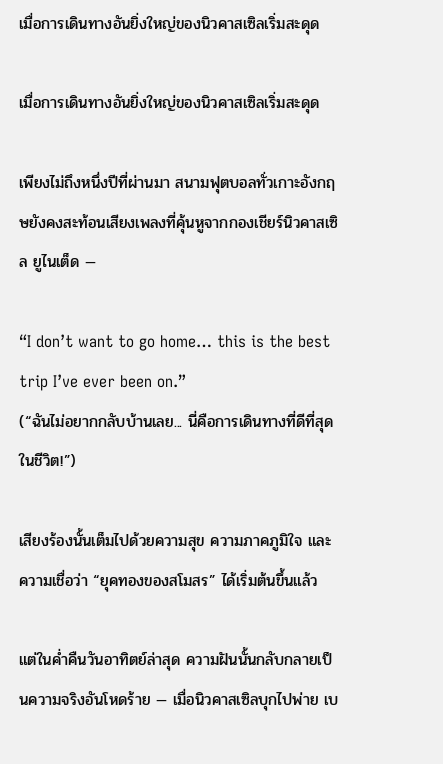เมื่อการเดินทางอันยิ่งใหญ่ของนิวคาสเซิลเริ่มสะดุด

เมื่อการเดินทางอันยิ่งใหญ่ของนิวคาสเซิลเริ่มสะดุด

เพียงไม่ถึงหนึ่งปีที่ผ่านมา สนามฟุตบอลทั่วเกาะอังกฤษยังคงสะท้อนเสียงเพลงที่คุ้นหูจากกองเชียร์นิวคาสเซิล ยูไนเต็ด —

“I don’t want to go home… this is the best trip I’ve ever been on.”
(“ฉันไม่อยากกลับบ้านเลย... นี่คือการเดินทางที่ดีที่สุดในชีวิต!”)

เสียงร้องนั้นเต็มไปด้วยความสุข ความภาคภูมิใจ และความเชื่อว่า “ยุคทองของสโมสร” ได้เริ่มต้นขึ้นแล้ว

แต่ในค่ำคืนวันอาทิตย์ล่าสุด ความฝันนั้นกลับกลายเป็นความจริงอันโหดร้าย — เมื่อนิวคาสเซิลบุกไปพ่าย เบ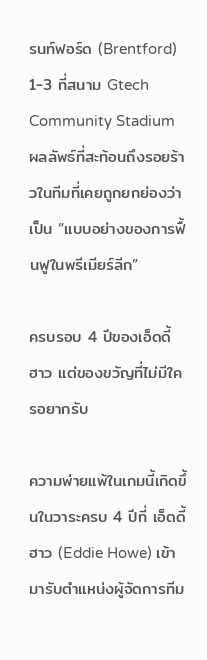รนท์ฟอร์ด (Brentford) 1-3 ที่สนาม Gtech Community Stadium ผลลัพธ์ที่สะท้อนถึงรอยร้าวในทีมที่เคยถูกยกย่องว่าเป็น “แบบอย่างของการฟื้นฟูในพรีเมียร์ลีก”

ครบรอบ 4 ปีของเอ็ดดี้ ฮาว แต่ของขวัญที่ไม่มีใครอยากรับ

ความพ่ายแพ้ในเกมนี้เกิดขึ้นในวาระครบ 4 ปีที่ เอ็ดดี้ ฮาว (Eddie Howe) เข้ามารับตำแหน่งผู้จัดการทีม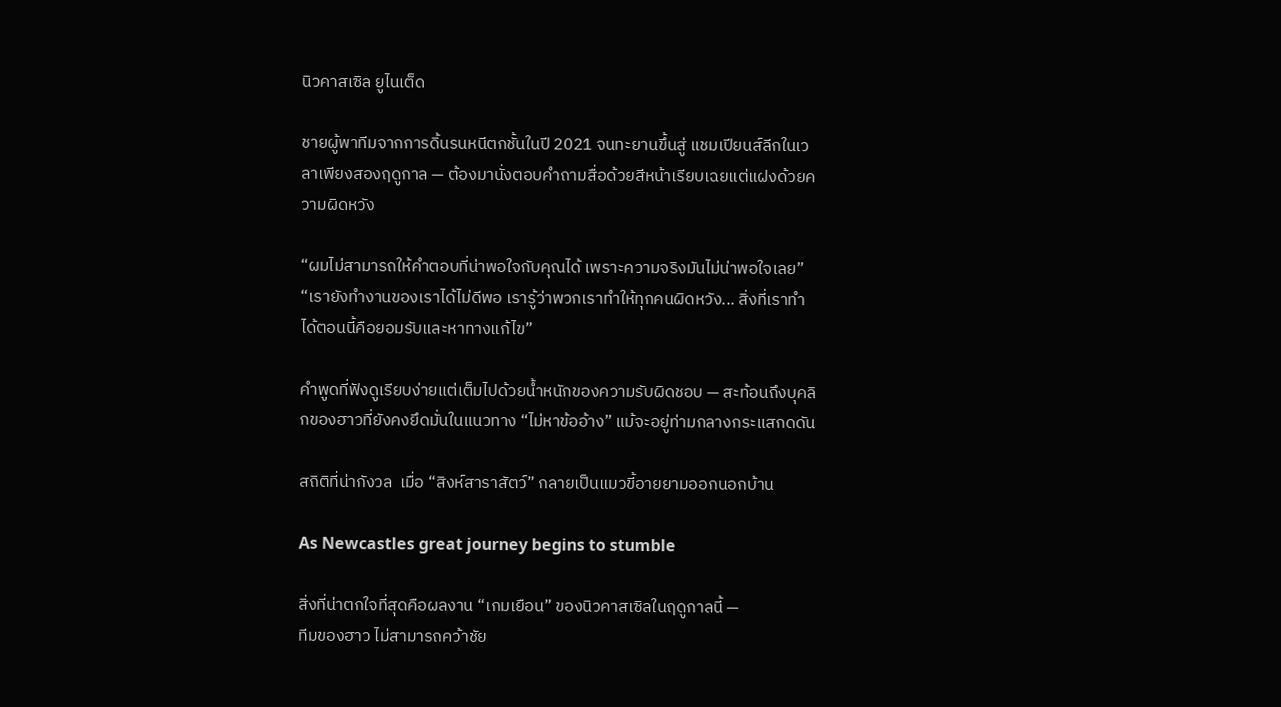นิวคาสเซิล ยูไนเต็ด

ชายผู้พาทีมจากการดิ้นรนหนีตกชั้นในปี 2021 จนทะยานขึ้นสู่ แชมเปียนส์ลีกในเวลาเพียงสองฤดูกาล — ต้องมานั่งตอบคำถามสื่อด้วยสีหน้าเรียบเฉยแต่แฝงด้วยความผิดหวัง

“ผมไม่สามารถให้คำตอบที่น่าพอใจกับคุณได้ เพราะความจริงมันไม่น่าพอใจเลย”
“เรายังทำงานของเราได้ไม่ดีพอ เรารู้ว่าพวกเราทำให้ทุกคนผิดหวัง... สิ่งที่เราทำได้ตอนนี้คือยอมรับและหาทางแก้ไข”

คำพูดที่ฟังดูเรียบง่ายแต่เต็มไปด้วยน้ำหนักของความรับผิดชอบ — สะท้อนถึงบุคลิกของฮาวที่ยังคงยึดมั่นในแนวทาง “ไม่หาข้ออ้าง” แม้จะอยู่ท่ามกลางกระแสกดดัน

สถิติที่น่ากังวล  เมื่อ “สิงห์สาราสัตว์” กลายเป็นแมวขี้อายยามออกนอกบ้าน

As Newcastles great journey begins to stumble

สิ่งที่น่าตกใจที่สุดคือผลงาน “เกมเยือน” ของนิวคาสเซิลในฤดูกาลนี้ —
ทีมของฮาว ไม่สามารถคว้าชัย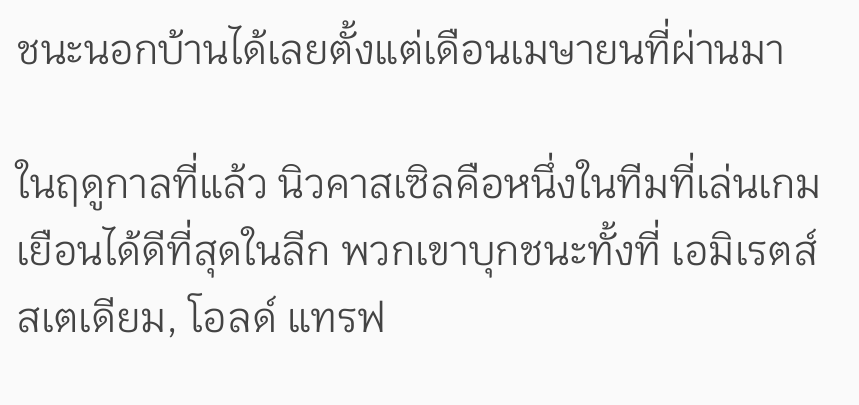ชนะนอกบ้านได้เลยตั้งแต่เดือนเมษายนที่ผ่านมา

ในฤดูกาลที่แล้ว นิวคาสเซิลคือหนึ่งในทีมที่เล่นเกมเยือนได้ดีที่สุดในลีก พวกเขาบุกชนะทั้งที่ เอมิเรตส์ สเตเดียม, โอลด์ แทรฟ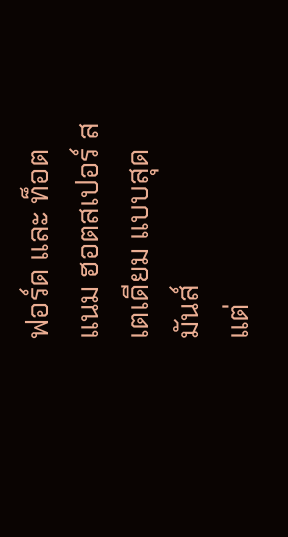ฟอร์ด และ ท็อตแนม ฮอตสเปอร์ สเตเดียม แบบสุดมันส์
แต่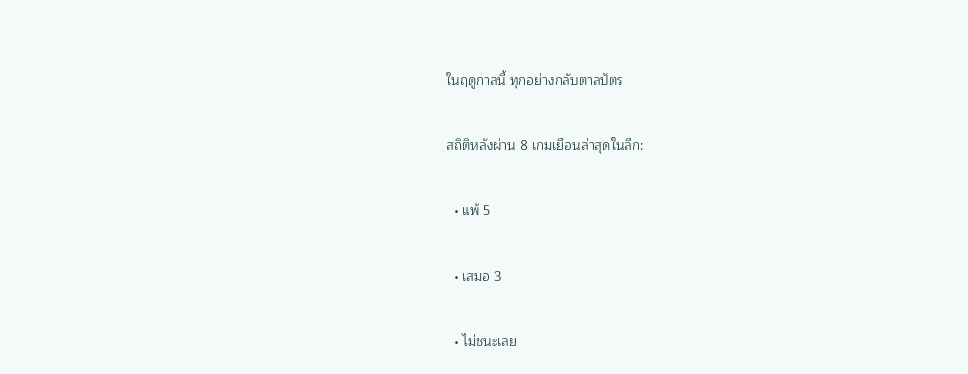ในฤดูกาลนี้ ทุกอย่างกลับตาลปัตร

สถิติหลังผ่าน 8 เกมเยือนล่าสุดในลีก:

  • แพ้ 5

  • เสมอ 3

  • ไม่ชนะเลย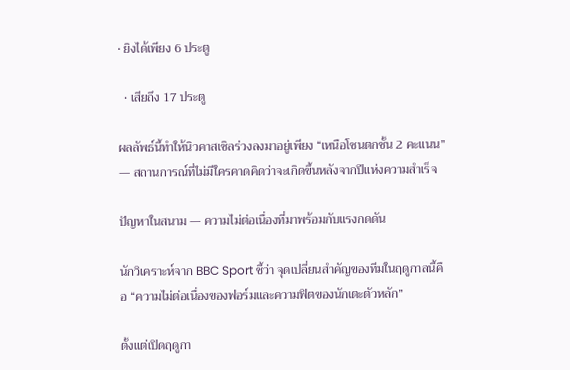• ยิงได้เพียง 6 ประตู

  • เสียถึง 17 ประตู

ผลลัพธ์นี้ทำให้นิวคาสเซิลร่วงลงมาอยู่เพียง “เหนือโซนตกชั้น 2 คะแนน” — สถานการณ์ที่ไม่มีใครคาดคิดว่าจะเกิดขึ้นหลังจากปีแห่งความสำเร็จ

ปัญหาในสนาม — ความไม่ต่อเนื่องที่มาพร้อมกับแรงกดดัน

นักวิเคราะห์จาก BBC Sport ชี้ว่า จุดเปลี่ยนสำคัญของทีมในฤดูกาลนี้คือ “ความไม่ต่อเนื่องของฟอร์มและความฟิตของนักเตะตัวหลัก”

ตั้งแต่เปิดฤดูกา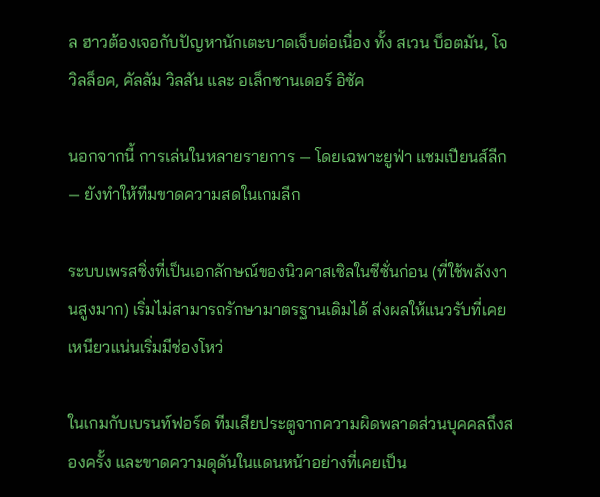ล ฮาวต้องเจอกับปัญหานักเตะบาดเจ็บต่อเนื่อง ทั้ง สเวน บ็อตมัน, โจ วิลล็อค, คัลลัม วิลสัน และ อเล็กซานเดอร์ อิซัค

นอกจากนี้ การเล่นในหลายรายการ — โดยเฉพาะยูฟ่า แชมเปียนส์ลีก — ยังทำให้ทีมขาดความสดในเกมลีก

ระบบเพรสซิ่งที่เป็นเอกลักษณ์ของนิวคาสเซิลในซีซั่นก่อน (ที่ใช้พลังงานสูงมาก) เริ่มไม่สามารถรักษามาตรฐานเดิมได้ ส่งผลให้แนวรับที่เคยเหนียวแน่นเริ่มมีช่องโหว่

ในเกมกับเบรนท์ฟอร์ด ทีมเสียประตูจากความผิดพลาดส่วนบุคคลถึงสองครั้ง และขาดความดุดันในแดนหน้าอย่างที่เคยเป็น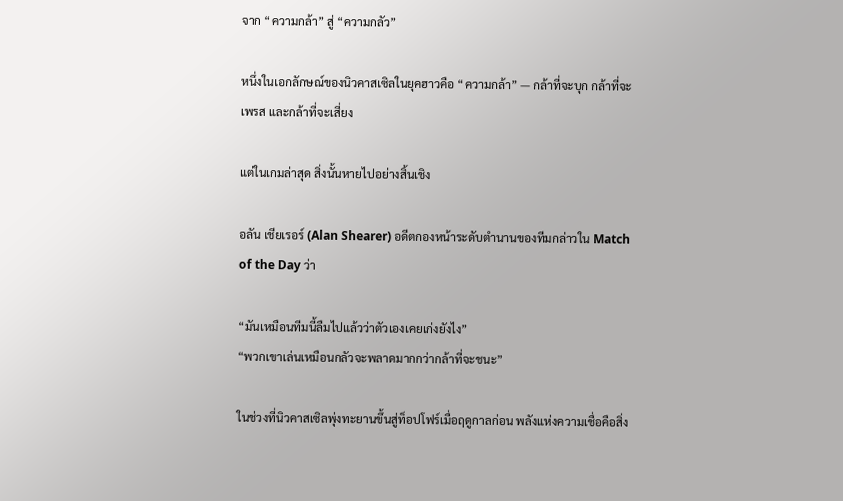จาก “ความกล้า” สู่ “ความกลัว”

หนึ่งในเอกลักษณ์ของนิวคาสเซิลในยุคฮาวคือ “ความกล้า” — กล้าที่จะบุก กล้าที่จะเพรส และกล้าที่จะเสี่ยง

แต่ในเกมล่าสุด สิ่งนั้นหายไปอย่างสิ้นเชิง

อลัน เชียเรอร์ (Alan Shearer) อดีตกองหน้าระดับตำนานของทีมกล่าวใน Match of the Day ว่า

“มันเหมือนทีมนี้ลืมไปแล้วว่าตัวเองเคยเก่งยังไง”
“พวกเขาเล่นเหมือนกลัวจะพลาดมากกว่ากล้าที่จะชนะ”

ในช่วงที่นิวคาสเซิลพุ่งทะยานขึ้นสู่ท็อปโฟร์เมื่อฤดูกาลก่อน พลังแห่งความเชื่อคือสิ่ง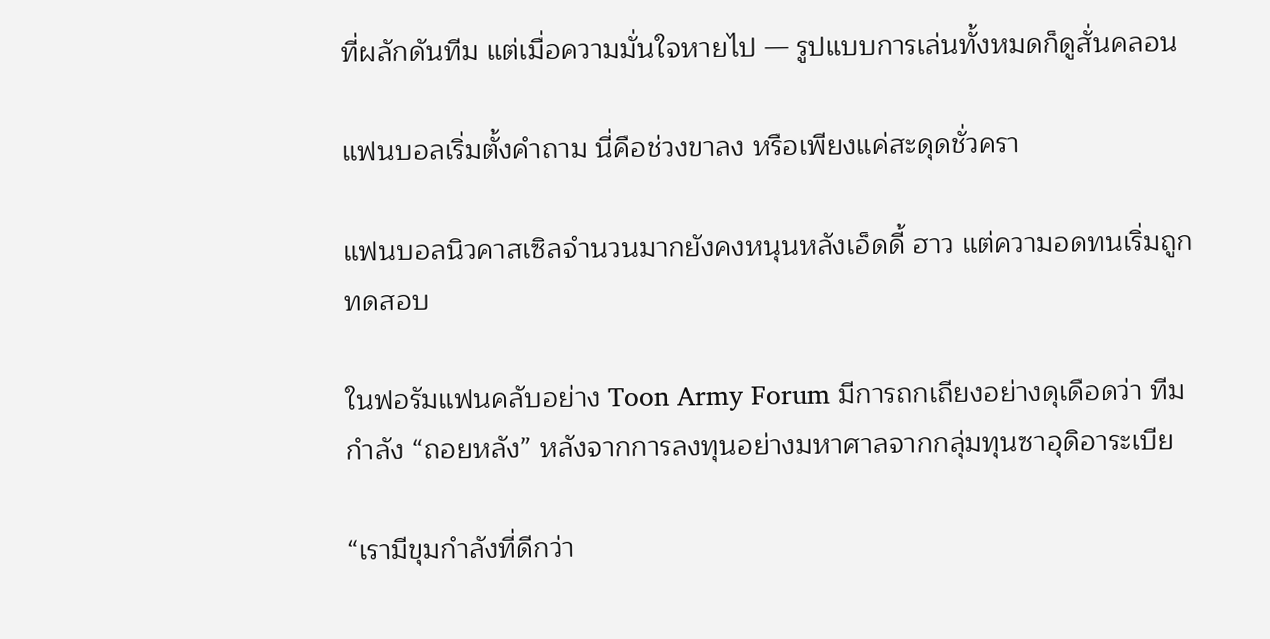ที่ผลักดันทีม แต่เมื่อความมั่นใจหายไป — รูปแบบการเล่นทั้งหมดก็ดูสั่นคลอน

แฟนบอลเริ่มตั้งคำถาม นี่คือช่วงขาลง หรือเพียงแค่สะดุดชั่วครา

แฟนบอลนิวคาสเซิลจำนวนมากยังคงหนุนหลังเอ็ดดี้ ฮาว แต่ความอดทนเริ่มถูกทดสอบ

ในฟอรัมแฟนคลับอย่าง Toon Army Forum มีการถกเถียงอย่างดุเดือดว่า ทีมกำลัง “ถอยหลัง” หลังจากการลงทุนอย่างมหาศาลจากกลุ่มทุนซาอุดิอาระเบีย

“เรามีขุมกำลังที่ดีกว่า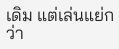เดิม แต่เล่นแย่กว่า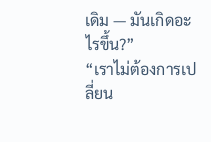เดิม — มันเกิดอะไรขึ้น?”
“เราไม่ต้องการเปลี่ยน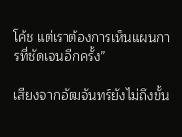โค้ช แต่เราต้องการเห็นแผนการที่ชัดเจนอีกครั้ง”

เสียงจากอัฒจันทร์ยังไม่ถึงขั้น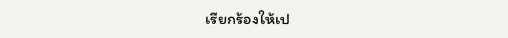เรียกร้องให้เป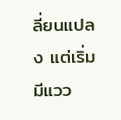ลี่ยนแปลง แต่เริ่มมีแวว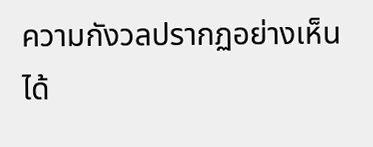ความกังวลปรากฏอย่างเห็นได้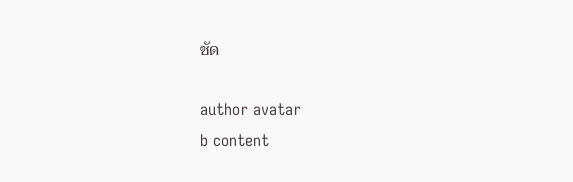ชัด

author avatar
b content